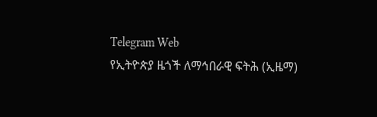Telegram Web
የኢትዮጵያ ዜጎች ለማኅበራዊ ፍትሕ (ኢዜማ)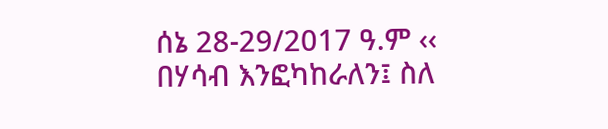ሰኔ 28-29/2017 ዓ.ም ‹‹ በሃሳብ እንፎካከራለን፤ ስለ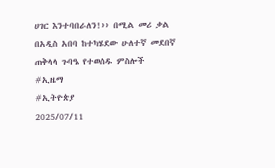ሀገር እንተባበራለን!›› በሚል መሪ ቃል በአዲስ አበባ ከተካሄደው ሁለተኛ መደበኛ ጠቅላላ ጉባዔ የተወሰዱ ምስሎች
#ኢዜማ
#ኢትዮጵያ
2025/07/11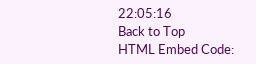22:05:16
Back to Top
HTML Embed Code: